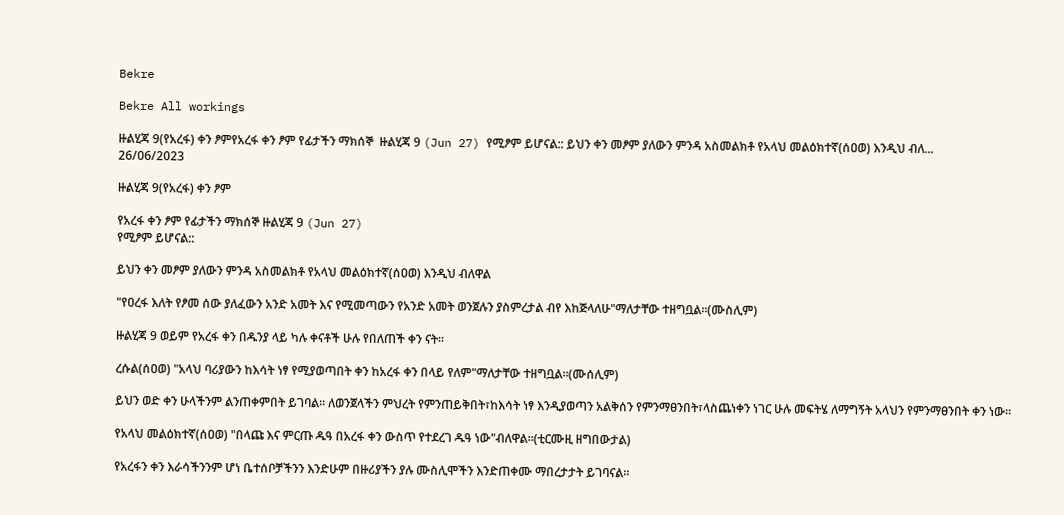Bekre

Bekre All workings

ዙልሂጃ 9(የአረፋ) ቀን ፆምየአረፋ ቀን ፆም የፊታችን ማክሰኞ  ዙልሂጃ 9 (Jun 27) የሚፆም ይሆናል:: ይህን ቀን መፆም ያለውን ምንዳ አስመልክቶ የአላህ መልዕክተኛ(ሰዐወ) እንዲህ ብለ...
26/06/2023

ዙልሂጃ 9(የአረፋ) ቀን ፆም

የአረፋ ቀን ፆም የፊታችን ማክሰኞ ዙልሂጃ 9 (Jun 27)
የሚፆም ይሆናል::

ይህን ቀን መፆም ያለውን ምንዳ አስመልክቶ የአላህ መልዕክተኛ(ሰዐወ) እንዲህ ብለዋል

"የዐረፋ እለት የፆመ ሰው ያለፈውን አንድ አመት እና የሚመጣውን የአንድ አመት ወንጀሉን ያስምረታል ብየ እከጅላለሁ"ማለታቸው ተዘግቧል።(ሙስሊም)

ዙልሂጃ 9 ወይም የአረፋ ቀን በዱንያ ላይ ካሉ ቀናቶች ሁሉ የበለጠች ቀን ናት።

ረሱል(ሰዐወ) "አላህ ባሪያውን ከእሳት ነፃ የሚያወጣበት ቀን ከአረፋ ቀን በላይ የለም"ማለታቸው ተዘግቧል።(ሙሰሊም)

ይህን ወድ ቀን ሁላችንም ልንጠቀምበት ይገባል። ለወንጀላችን ምህረት የምንጠይቅበት፣ከእሳት ነፃ እንዲያወጣን አልቅሰን የምንማፀንበት፣ላስጨነቀን ነገር ሁሉ መፍትሄ ለማግኝት አላህን የምንማፀንበት ቀን ነው።

የአላህ መልዕክተኛ(ሰዐወ) "በላጩ እና ምርጡ ዱዓ በአረፋ ቀን ውስጥ የተደረገ ዱዓ ነው"ብለዋል።(ቲርሙዚ ዘግበውታል)

የአረፋን ቀን እራሳችንንም ሆነ ቤተሰቦቻችንን እንድሁም በዙሪያችን ያሉ ሙስሊሞችን እንድጠቀሙ ማበረታታት ይገባናል።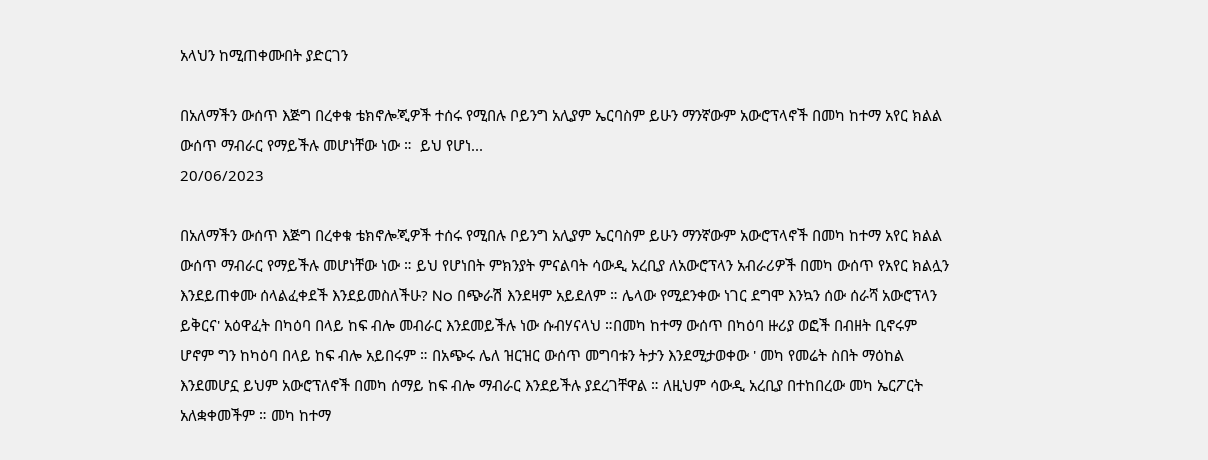አላህን ከሚጠቀሙበት ያድርገን

በአለማችን ውሰጥ እጅግ በረቀቁ ቴክኖሎጂዎች ተሰሩ የሚበሉ ቦይንግ አሊያም ኤርባስም ይሁን ማንኛውም አውሮፕላኖች በመካ ከተማ አየር ክልል ውሰጥ ማብራር የማይችሉ መሆነቸው ነው ።  ይህ የሆነ...
20/06/2023

በአለማችን ውሰጥ እጅግ በረቀቁ ቴክኖሎጂዎች ተሰሩ የሚበሉ ቦይንግ አሊያም ኤርባስም ይሁን ማንኛውም አውሮፕላኖች በመካ ከተማ አየር ክልል ውሰጥ ማብራር የማይችሉ መሆነቸው ነው ። ይህ የሆነበት ምክንያት ምናልባት ሳውዲ አረቢያ ለአውሮፕላን አብራሪዎች በመካ ውሰጥ የአየር ክልሏን እንደይጠቀሙ ሰላልፈቀደች እንደይመስለችሁ? No በጭራሽ እንደዛም አይደለም ። ሌላው የሚደንቀው ነገር ደግሞ እንኳን ሰው ሰራሻ አውሮፕላን ይቅርና' አዕዋፈት በካዕባ በላይ ከፍ ብሎ መብራር እንደመይችሉ ነው ሱብሃናላህ ።በመካ ከተማ ውሰጥ በካዕባ ዙሪያ ወፎች በብዘት ቢኖሩም ሆኖም ግን ከካዕባ በላይ ከፍ ብሎ አይበሩም ። በአጭሩ ሌለ ዝርዝር ውሰጥ መግባቱን ትታን እንደሚታወቀው ' መካ የመሬት ስበት ማዕከል እንደመሆኗ ይህም አውሮፕለኖች በመካ ሰማይ ከፍ ብሎ ማብራር እንደይችሉ ያደረገቸዋል ። ለዚህም ሳውዲ አረቢያ በተከበረው መካ ኤርፖርት አለቋቀመችም ። መካ ከተማ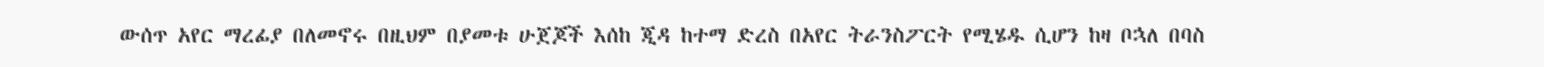ውሰጥ አየር ማረፊያ በለመኖሩ በዚህም በያመቱ ሁጀጆች እሰከ ጂዳ ከተማ ድረስ በአየር ትራንስፖርት የሚሄዱ ሲሆን ከዛ ቦኋለ በባስ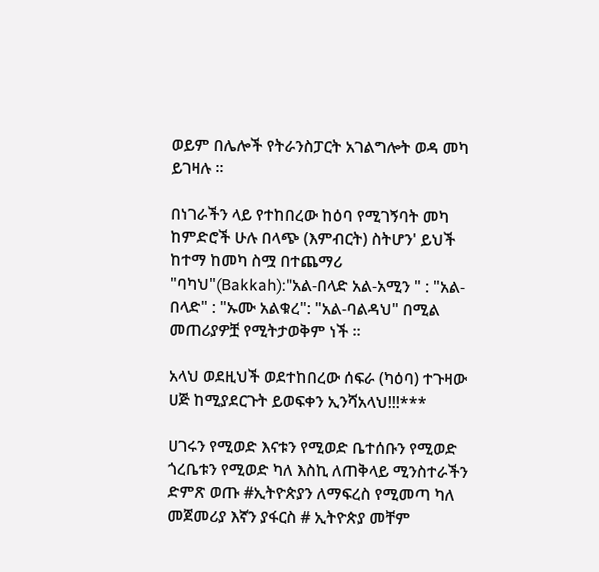ወይም በሌሎች የትራንስፓርት አገልግሎት ወዳ መካ ይገዛሉ ።

በነገራችን ላይ የተከበረው ከዕባ የሚገኝባት መካ ከምድሮች ሁሉ በላጭ (እምብርት) ስትሆን' ይህች ከተማ ከመካ ስሟ በተጨማሪ "ባካህ"(Bakkah):"አል-በላድ አል-አሚን " : "አል-በላድ" : "ኡሙ አልቁረ": "አል-ባልዳህ" በሚል መጠሪያዎቿ የሚትታወቅም ነች ።

አላህ ወደዚህች ወደተከበረው ሰፍራ (ካዕባ) ተጉዛው ሀጅ ከሚያደርጉት ይወፍቀን ኢንሻአላህ!!!***

ሀገሩን የሚወድ እናቱን የሚወድ ቤተሰቡን የሚወድ ጎረቤቱን የሚወድ ካለ እስኪ ለጠቅላይ ሚንስተራችን ድምጽ ወጡ #ኢትዮጵያን ለማፍረስ የሚመጣ ካለ መጀመሪያ እኛን ያፋርስ # ኢትዮጵያ መቸም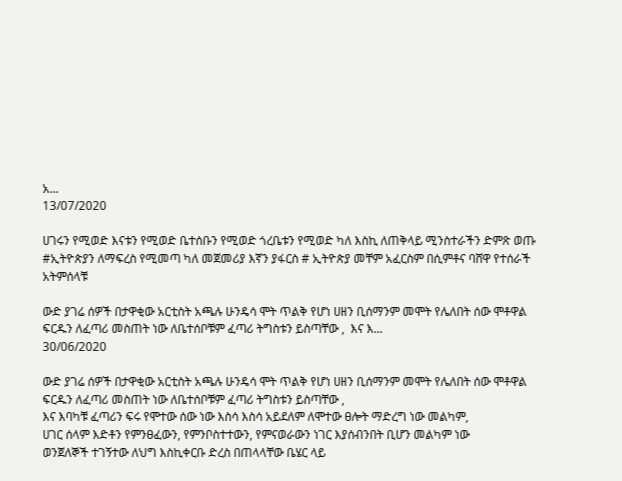አ...
13/07/2020

ሀገሩን የሚወድ እናቱን የሚወድ ቤተሰቡን የሚወድ ጎረቤቱን የሚወድ ካለ እስኪ ለጠቅላይ ሚንስተራችን ድምጽ ወጡ
#ኢትዮጵያን ለማፍረስ የሚመጣ ካለ መጀመሪያ እኛን ያፋርስ # ኢትዮጵያ መቸም አፈርስም በሲምቶና ባሸዋ የተሰራች አትምሰላቹ

ውድ ያገሬ ሰዎች በታዋቂው አርቲስት አጫሉ ሁንዴሳ ሞት ጥልቅ የሆነ ሀዘን ቢሰማንም መሞት የሌለበት ሰው ሞቶዋል ፍርዱን ለፈጣሪ መስጠት ነው ለቤተሰቦቹም ፈጣሪ ትግስቱን ይስጣቸው ,  እና እ...
30/06/2020

ውድ ያገሬ ሰዎች በታዋቂው አርቲስት አጫሉ ሁንዴሳ ሞት ጥልቅ የሆነ ሀዘን ቢሰማንም መሞት የሌለበት ሰው ሞቶዋል ፍርዱን ለፈጣሪ መስጠት ነው ለቤተሰቦቹም ፈጣሪ ትግስቱን ይስጣቸው ,
እና እባካቹ ፈጣሪን ፍሩ የሞተው ሰው ነው እስሳ እስሳ አይደለም ለሞተው ፀሎት ማድረግ ነው መልካም,
ሀገር ሰላም እድቶን የምንፀፈውን, የምንቦስተተውን, የምናወራውን ነገር እያሰብንበት ቢሆን መልካም ነው
ወንጀለኞች ተገኝተው ለህግ እስኪቀርቡ ድረስ በጠላላቸው ቤሄር ላይ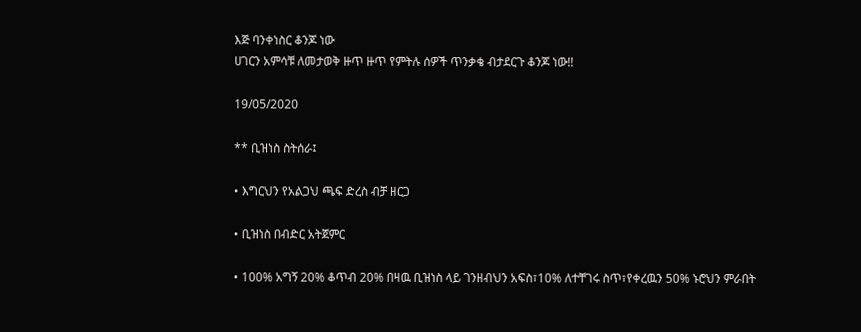እጅ ባንቀነስር ቆንጆ ነው
ሀገርን አምሳቹ ለመታወቅ ዙጥ ዙጥ የምትሉ ሰዎች ጥንቃቄ ብታደርጉ ቆንጆ ነው!!

19/05/2020

** ቢዝነስ ስትሰራ፤

• እግርህን የአልጋህ ጫፍ ድረስ ብቻ ዘርጋ

• ቢዝነስ በብድር አትጀምር

• 100% አግኝ 20% ቆጥብ 20% በዛዉ ቢዝነስ ላይ ገንዘብህን አፍስ፣10% ለተቸገሩ ስጥ፣የቀረዉን 50% ኑሮህን ምራበት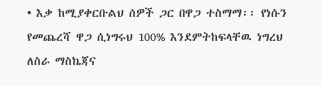• እቃ ከሚያቀርቡልህ ሰዎች ጋር በዋጋ ተስማማ፡፡ የነሱን የመጨረሻ ዋጋ ሲነግሩህ 100% እንደምትከፍላቸዉ ነግረህ ለስራ ማስኬጃና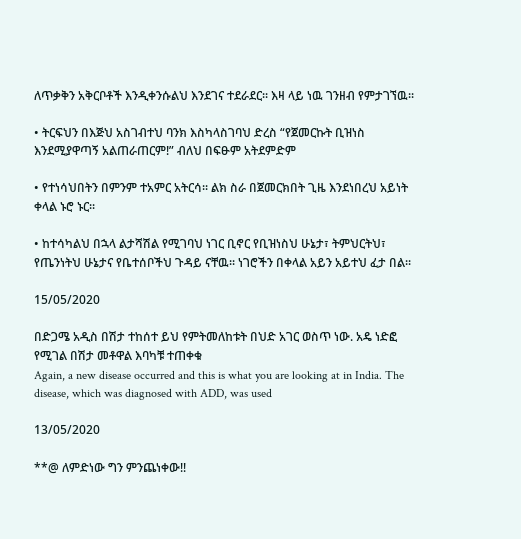ለጥቃቅን አቅርቦቶች እንዲቀንሱልህ እንደገና ተደራደር፡፡ እዛ ላይ ነዉ ገንዘብ የምታገኘዉ፡፡

• ትርፍህን በእጅህ አስገብተህ ባንክ እስካላስገባህ ድረስ “የጀመርኩት ቢዝነስ እንደሚያዋጣኝ አልጠራጠርም!” ብለህ በፍፁም አትደምድም

• የተነሳህበትን በምንም ተአምር አትርሳ፡፡ ልክ ስራ በጀመርክበት ጊዜ እንደነበረህ አይነት ቀላል ኑሮ ኑር፡፡

• ከተሳካልህ በኋላ ልታሻሽል የሚገባህ ነገር ቢኖር የቢዝነስህ ሁኔታ፣ ትምህርትህ፣ የጤንነትህ ሁኔታና የቤተሰቦችህ ጉዳይ ናቸዉ፡፡ ነገሮችን በቀላል አይን አይተህ ፈታ በል፡፡

15/05/2020

በድጋሜ አዲስ በሽታ ተከሰተ ይህ የምትመለከቱት በህድ አገር ወስጥ ነው. አዴ ነድፎ የሚገል በሽታ መቶዋል እባካቹ ተጠቀቁ
Again, a new disease occurred and this is what you are looking at in India. The disease, which was diagnosed with ADD, was used

13/05/2020

**@ ለምድነው ግን ምንጨነቀው!!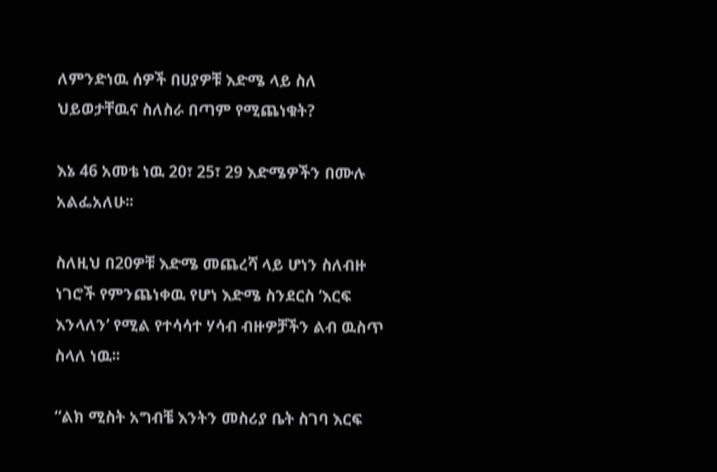ለምንድነዉ ሰዎች በሀያዎቹ እድሜ ላይ ስለ ህይወታቸዉና ስለስራ በጣም የሚጨነቁት?

እኔ 46 አመቴ ነዉ 20፣ 25፣ 29 እድሜዎችን በሙሉ አልፌአለሁ፡፡

ስለዚህ በ20ዎቹ እድሜ መጨረሻ ላይ ሆነን ስለብዙ ነገሮች የምንጨነቀዉ የሆነ እድሜ ስንደርስ ‘እርፍ እንላለን’ የሚል የተሳሳተ ሃሳብ ብዙዎቻችን ልብ ዉስጥ ስላለ ነዉ፡፡

“ልክ ሚስት አግብቼ እንትን መስሪያ ቤት ስገባ እርፍ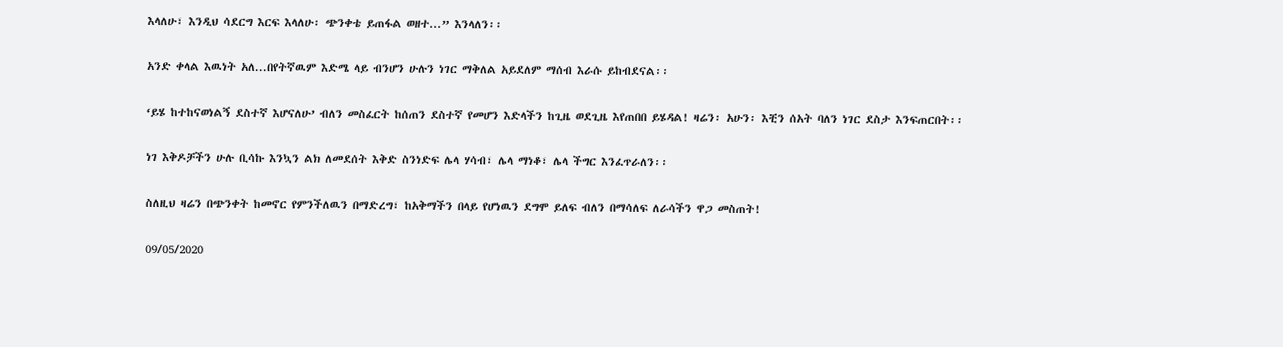እላለሁ፣ እንዲህ ሳደርግ እርፍ እላለሁ፡ ጭንቀቴ ይጠፋል ወዘተ...” እንላለን፡፡

አንድ ቀላል እዉነት አለ...በየትኛዉም እድሜ ላይ ብንሆን ሁሉን ነገር ማቅለል አይደለም ማሰብ እራሱ ይከብደናል፡፡

‘ይሄ ከተከናወነልኝ ደስተኛ እሆናለሁ’ ብለን መስፈርት ከሰጠን ደስተኛ የመሆን እድላችን ከጊዜ ወደጊዜ እየጠበበ ይሄዳል! ዛሬን፡ አሁን፡ እቺን ሰአት ባለን ነገር ደስታ እንፍጠርበት፡፡

ነገ እቅዶቻችን ሁሉ ቢሳኩ እንኳን ልክ ለመደሰት እቅድ ስንነድፍ ሌላ ሃሳብ፣ ሌላ ማነቆ፣ ሌላ ችግር እንፈጥራለን፡፡

ስለዚህ ዛሬን በጭንቀት ከመኖር የምንችለዉን በማድረግ፣ ከአቅማችን በላይ የሆነዉን ደግሞ ይለፍ ብለን በማሳለፍ ለራሳችን ዋጋ መስጠት!

09/05/2020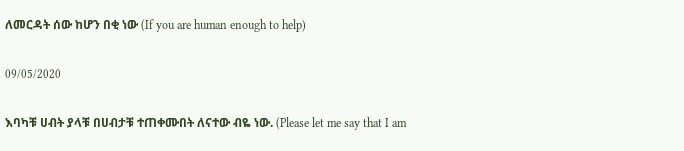ለመርዳት ሰው ከሆን በቂ ነው (If you are human enough to help)

09/05/2020

እባካቹ ሀብት ያላቹ በሀብታቹ ተጠቀሙበት ለናተው ብዬ ነው. (Please let me say that I am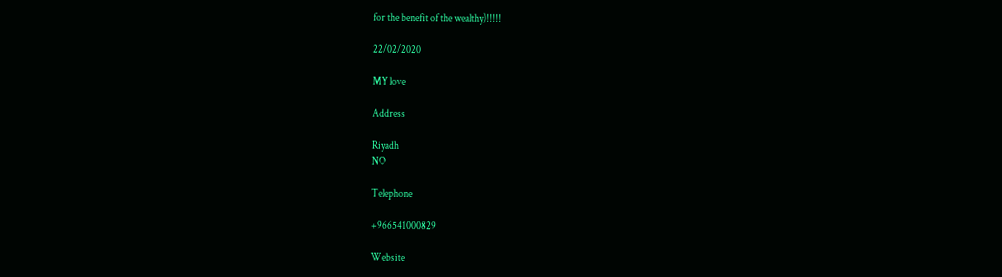for the benefit of the wealthy)!!!!!

22/02/2020

MY love

Address

Riyadh
NO

Telephone

+966541000829

Website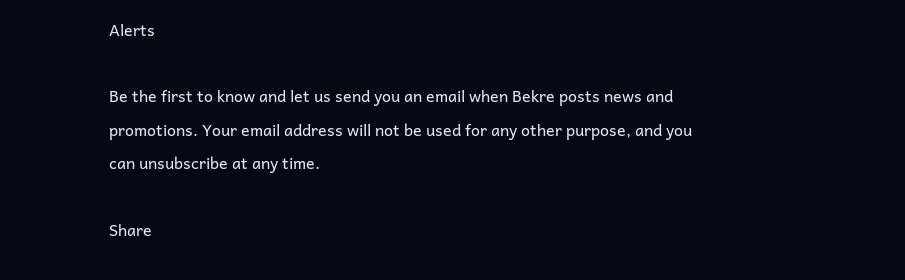Alerts

Be the first to know and let us send you an email when Bekre posts news and promotions. Your email address will not be used for any other purpose, and you can unsubscribe at any time.

Share